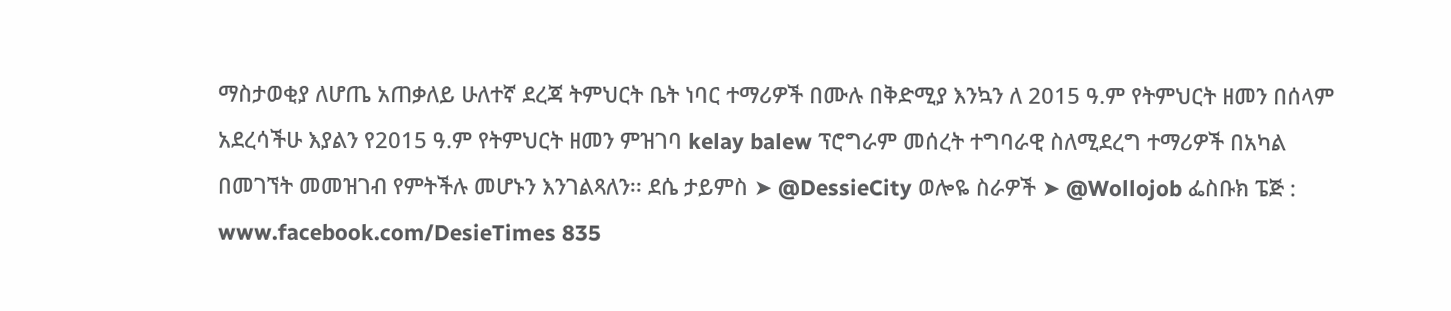ማስታወቂያ ለሆጤ አጠቃለይ ሁለተኛ ደረጃ ትምህርት ቤት ነባር ተማሪዎች በሙሉ በቅድሚያ እንኳን ለ 2015 ዓ.ም የትምህርት ዘመን በሰላም አደረሳችሁ እያልን የ2015 ዓ.ም የትምህርት ዘመን ምዝገባ kelay balew ፕሮግራም መሰረት ተግባራዊ ስለሚደረግ ተማሪዎች በአካል በመገኘት መመዝገብ የምትችሉ መሆኑን እንገልጻለን፡፡ ደሴ ታይምስ ➤ @DessieCity ወሎዬ ስራዎች ➤ @Wollojob ፌስቡክ ፔጅ : www.facebook.com/DesieTimes 835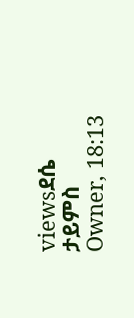viewsደሴ ታይምስ Owner, 18:13